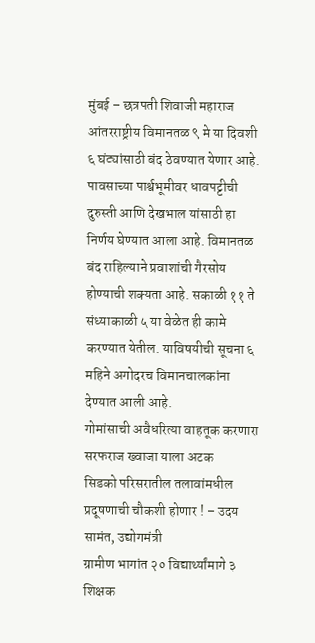मुंबई – छत्रपती शिवाजी महाराज आंतरराष्ट्रीय विमानतळ ९ मे या दिवशी ६ घंट्यांसाठी बंद ठेवण्यात येणार आहे. पावसाच्या पार्श्वभूमीवर धावपट्टीची दुरुस्ती आणि देखभाल यांसाठी हा निर्णय घेण्यात आला आहे. विमानतळ बंद राहिल्याने प्रवाशांची गैरसोय होण्याची शक्यता आहे. सकाळी ११ ते संध्याकाळी ५ या वेळेत ही कामे करण्यात येतील. याविषयीची सूचना ६ महिने अगोदरच विमानचालकांना देण्यात आली आहे.
गोमांसाची अवैधरित्या वाहतूक करणारा सरफराज ख्वाजा याला अटक
सिडको परिसरातील तलावांमधील प्रदूषणाची चौकशी होणार ! – उदय सामंत, उद्योगमंत्री
ग्रामीण भागांत २० विद्यार्थ्यांमागे ३ शिक्षक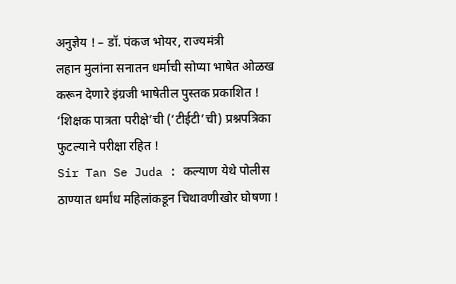अनुज्ञेय ! – डॉ. पंकज भोयर, राज्यमंत्री
लहान मुलांना सनातन धर्माची सोप्या भाषेत ओळख करून देणारे इंग्रजी भाषेतील पुस्तक प्रकाशित !
‘शिक्षक पात्रता परीक्षे’ची (‘टीईटी’ची) प्रश्नपत्रिका फुटल्याने परीक्षा रहित !
Sir Tan Se Juda : कल्याण येथे पोलीस ठाण्यात धर्मांध महिलांकडून चिथावणीखोर घोषणा !